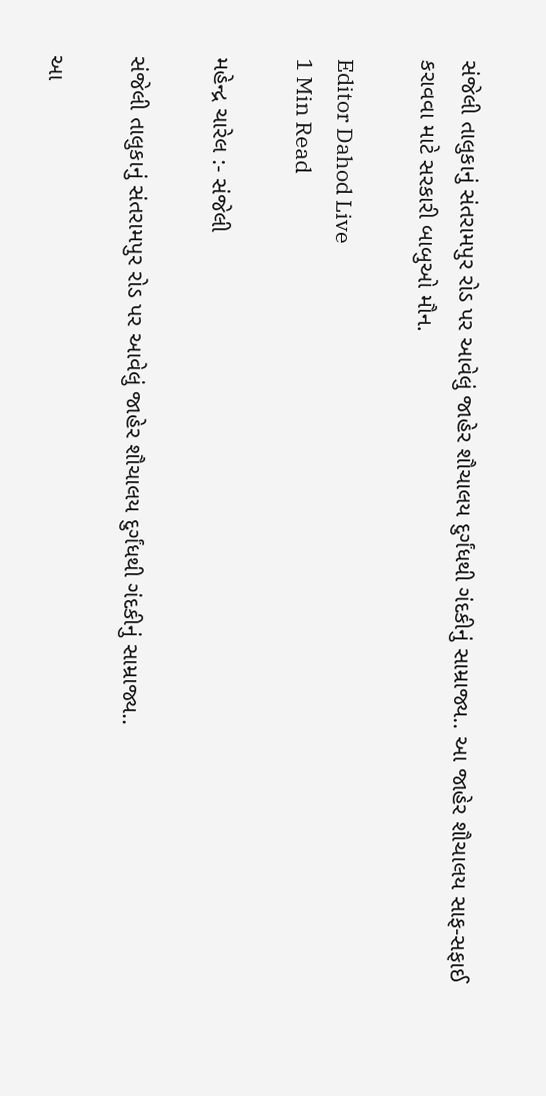સંજેલી તાલુકાનું સંતરામપુર રોડ પર આવેલું જાહેર શૌચાલય દુર્ગંધથી ગંદકીનું સામ્રાજ્ય.. આ જાહેર શૌચાલય સાફ-સફાઈ કરાવવા માટે સરકારી બાબુઓ મૌન.

Editor Dahod Live
1 Min Read

મહેન્દ્ર ચારેલ :- સંજેલી

સંજેલી તાલુકાનું સંતરામપુર રોડ પર આવેલું જાહેર શૌચાલય દુર્ગંધથી ગંદકીનું સામ્રાજ્ય..

આ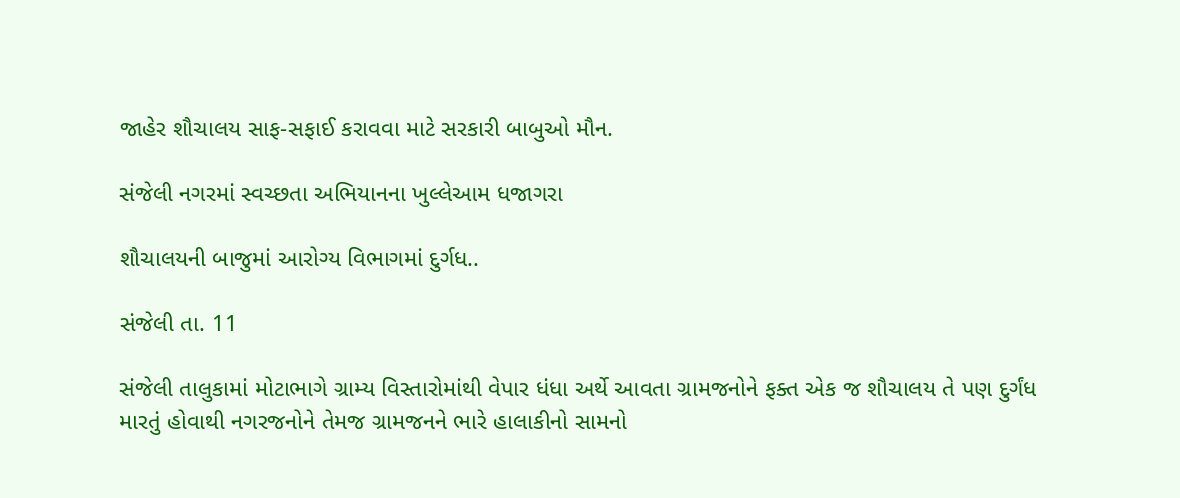જાહેર શૌચાલય સાફ-સફાઈ કરાવવા માટે સરકારી બાબુઓ મૌન.

સંજેલી નગરમાં સ્વચ્છતા અભિયાનના ખુલ્લેઆમ ધજાગરા

શૌચાલયની બાજુમાં આરોગ્ય વિભાગમાં દુર્ગધ..

સંજેલી તા. 11

સંજેલી તાલુકામાં મોટાભાગે ગ્રામ્ય વિસ્તારોમાંથી વેપાર ધંધા અર્થે આવતા ગ્રામજનોને ફક્ત એક જ શૌચાલય તે પણ દુર્ગંધ મારતું હોવાથી નગરજનોને તેમજ ગ્રામજનને ભારે હાલાકીનો સામનો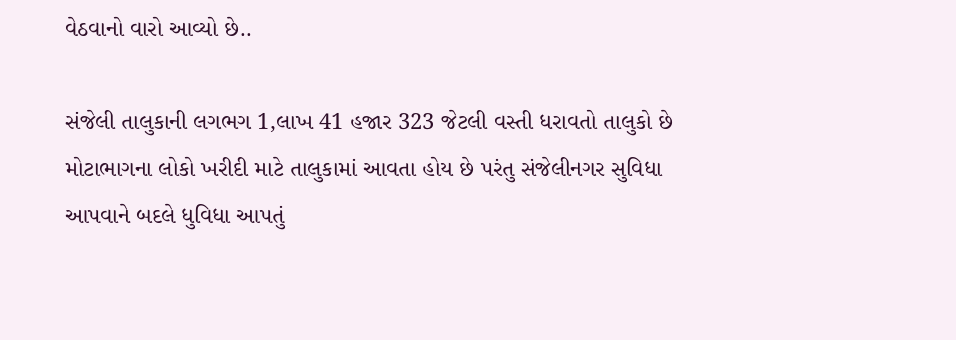વેઠવાનો વારો આવ્યો છે..

સંજેલી તાલુકાની લગભગ 1,લાખ 41 હજાર 323 જેટલી વસ્તી ધરાવતો તાલુકો છે મોટાભાગના લોકો ખરીદી માટે તાલુકામાં આવતા હોય છે પરંતુ સંજેલીનગર સુવિધા આપવાને બદલે ધુવિધા આપતું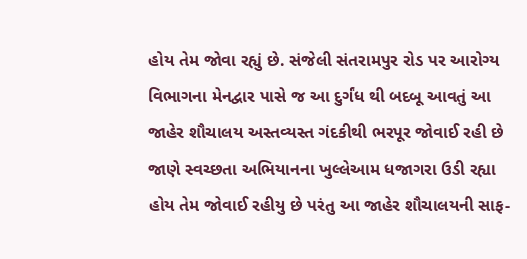હોય તેમ જોવા રહ્યું છે. સંજેલી સંતરામપુર રોડ પર આરોગ્ય વિભાગના મેનદ્વાર પાસે જ આ દુર્ગંધ થી બદબૂ આવતું આ જાહેર શૌચાલય અસ્તવ્યસ્ત ગંદકીથી ભરપૂર જોવાઈ રહી છે જાણે સ્વચ્છતા અભિયાનના ખુલ્લેઆમ ધજાગરા ઉડી રહ્યા હોય તેમ જોવાઈ રહીયુ છે પરંતુ આ જાહેર શૌચાલયની સાફ-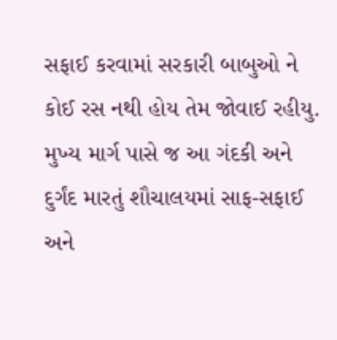સફાઈ કરવામાં સરકારી બાબુઓ ને કોઈ રસ નથી હોય તેમ જોવાઈ રહીયુ. મુખ્ય માર્ગ પાસે જ આ ગંદકી અને દુર્ગંદ મારતું શૌચાલયમાં સાફ-સફાઈ અને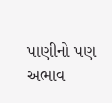પાણીનો પણ અભાવ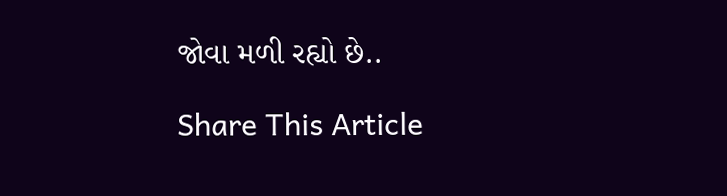જોવા મળી રહ્યો છે..

Share This Article